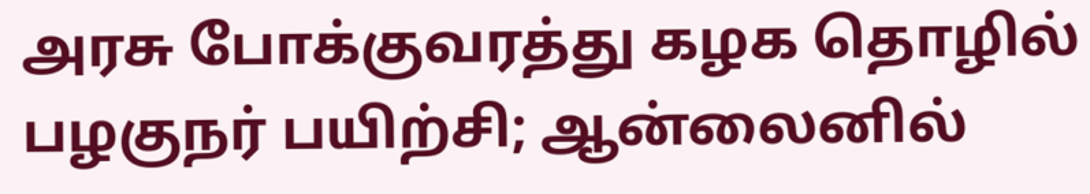அரசு போக்குவரத்து கழக தொழில் பழகுநர் பயிற்சி; ஆன்லைனில்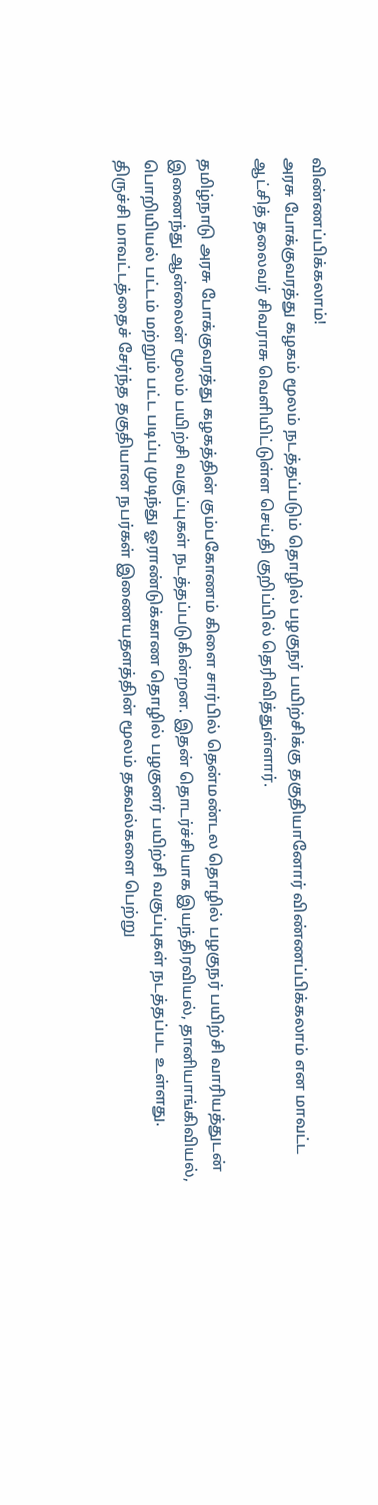விண்ணப்பிக்கலாம்!
அரசு போக்குவரத்து கழகம் மூலம் நடத்தப்படும் தொழில் பழகுநர் பயிற்சிக்கு தகுதியானோர் விண்ணப்பிக்கலாம் என மாவட்ட ஆட்சித் தலைவர் சிவராசு வெளியிட்டுள்ள செய்தி குறிப்பில் தெரிவித்துள்ளார்.

தமிழ்நாடு அரசு போக்குவரத்து கழகத்தின் கும்பகோணம் கிளை சார்பில் தென்மண்டல தொழில் பழகுநர் பயிற்சி வாரியத்துடன் இணைந்து ஆன்லைன் மூலம் பயிற்சி வகுப்புகள் நடத்தப்படுகின்றன. இதன் தொடர்ச்சியாக இயந்திரவியல், தானியாங்கிவியல், பொறியியல் பட்டம் மற்றும் பட்ட படிப்பு முடிந்து ஓராண்டுக்காண தொழில் பழகுனர் பயிற்சி வகுப்புகள் நடத்தப்பட உள்ளது.
திருச்சி மாவட்டத்தைச் சேர்ந்த தகுதியான நபர்கள் இணையதளத்தின் மூலம் தகவல்களை பெற்று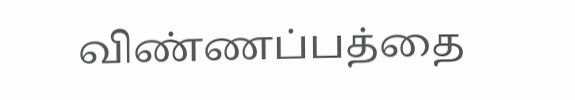விண்ணப்பத்தை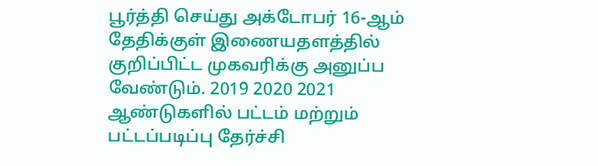பூர்த்தி செய்து அக்டோபர் 16-ஆம் தேதிக்குள் இணையதளத்தில் குறிப்பிட்ட முகவரிக்கு அனுப்ப வேண்டும். 2019 2020 2021 ஆண்டுகளில் பட்டம் மற்றும் பட்டப்படிப்பு தேர்ச்சி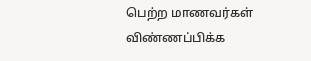பெற்ற மாணவர்கள் விண்ணப்பிக்க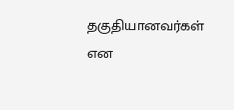தகுதியானவர்கள் என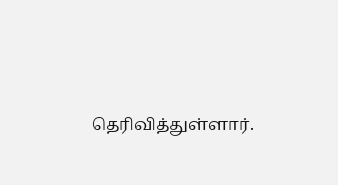தெரிவித்துள்ளார்.